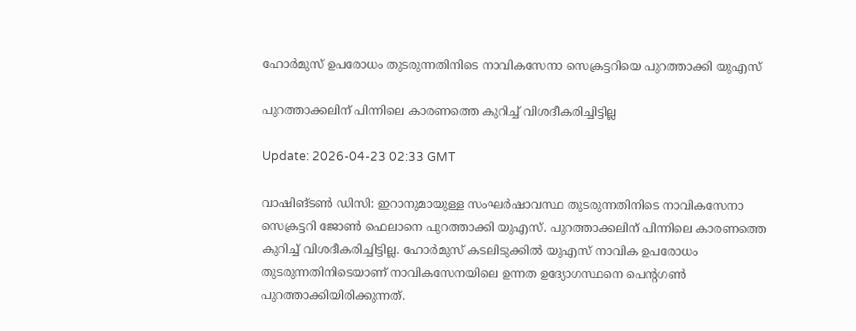ഹോര്‍മുസ് ഉപരോധം തുടരുന്നതിനിടെ നാവികസേനാ സെക്രട്ടറിയെ പുറത്താക്കി യുഎസ്

പുറത്താക്കലിന് പിന്നിലെ കാരണത്തെ കുറിച്ച് വിശദീകരിച്ചിട്ടില്ല

Update: 2026-04-23 02:33 GMT

വാഷിങ്ടണ്‍ ഡിസി: ഇറാനുമായുള്ള സംഘര്‍ഷാവസ്ഥ തുടരുന്നതിനിടെ നാവികസേനാ സെക്രട്ടറി ജോണ്‍ ഫെലാനെ പുറത്താക്കി യുഎസ്. പുറത്താക്കലിന് പിന്നിലെ കാരണത്തെ കുറിച്ച് വിശദീകരിച്ചിട്ടില്ല. ഹോര്‍മുസ് കടലിടുക്കില്‍ യുഎസ് നാവിക ഉപരോധം തുടരുന്നതിനിടെയാണ് നാവികസേനയിലെ ഉന്നത ഉദ്യോഗസ്ഥനെ പെന്റഗണ്‍ പുറത്താക്കിയിരിക്കുന്നത്.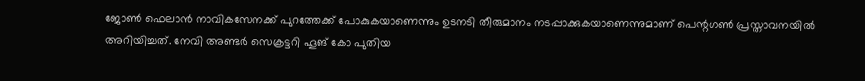ജോണ്‍ ഫെലാന്‍ നാവികസേനക്ക് പുറത്തേക്ക് പോകുകയാണെന്നും ഉടനടി തീരുമാനം നടപ്പാക്കുകയാണെന്നുമാണ് പെന്റഗണ്‍ പ്രസ്താവനയില്‍ അറിയിച്ചത്. നേവി അണ്ടര്‍ സെക്രട്ടറി ഹൂങ് കോ പുതിയ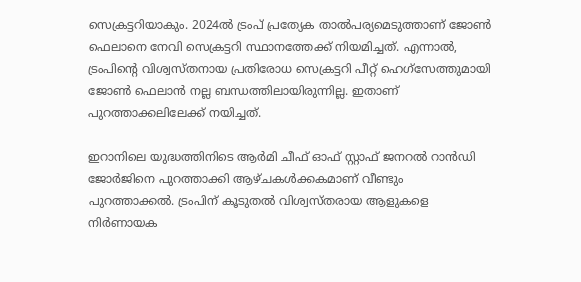സെക്രട്ടറിയാകും. 2024ല്‍ ട്രംപ് പ്രത്യേക താല്‍പര്യമെടുത്താണ് ജോണ്‍ ഫെലാനെ നേവി സെക്രട്ടറി സ്ഥാനത്തേക്ക് നിയമിച്ചത്. എന്നാല്‍, ട്രംപിന്റെ വിശ്വസ്തനായ പ്രതിരോധ സെക്രട്ടറി പീറ്റ് ഹെഗ്‌സേത്തുമായി ജോണ്‍ ഫെലാന്‍ നല്ല ബന്ധത്തിലായിരുന്നില്ല. ഇതാണ് പുറത്താക്കലിലേക്ക് നയിച്ചത്.

ഇറാനിലെ യുദ്ധത്തിനിടെ ആര്‍മി ചീഫ് ഓഫ് സ്റ്റാഫ് ജനറല്‍ റാന്‍ഡി ജോര്‍ജിനെ പുറത്താക്കി ആഴ്ചകള്‍ക്കകമാണ് വീണ്ടും പുറത്താക്കല്‍. ട്രംപിന് കൂടുതല്‍ വിശ്വസ്തരായ ആളുകളെ നിര്‍ണായക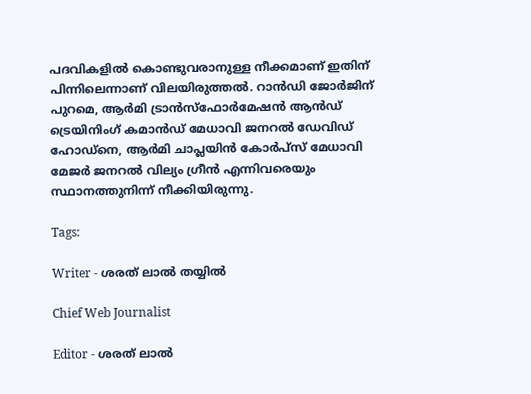പദവികളില്‍ കൊണ്ടുവരാനുള്ള നീക്കമാണ് ഇതിന് പിന്നിലെന്നാണ് വിലയിരുത്തല്‍. റാന്‍ഡി ജോര്‍ജിന് പുറമെ, ആര്‍മി ട്രാന്‍സ്‌ഫോര്‍മേഷന്‍ ആന്‍ഡ് ട്രെയിനിംഗ് കമാന്‍ഡ് മേധാവി ജനറല്‍ ഡേവിഡ് ഹോഡ്നെ, ആര്‍മി ചാപ്ലയിന്‍ കോര്‍പ്‌സ് മേധാവി മേജര്‍ ജനറല്‍ വില്യം ഗ്രീന്‍ എന്നിവരെയും സ്ഥാനത്തുനിന്ന് നീക്കിയിരുന്നു.

Tags:

Writer - ശരത് ലാൽ തയ്യിൽ

Chief Web Journalist

Editor - ശരത് ലാൽ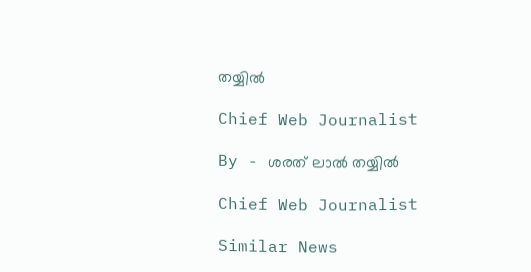തയ്യിൽ

Chief Web Journalist

By - ശരത് ലാൽ തയ്യിൽ

Chief Web Journalist

Similar News